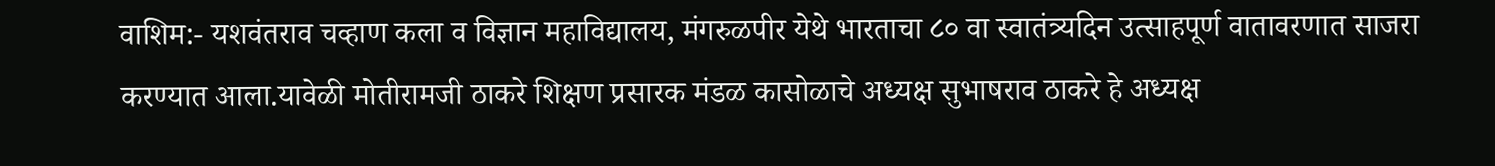वाशिम:- यशवंतराव चव्हाण कला व विज्ञान महाविद्यालय, मंगरुळपीर येथे भारताचा ८० वा स्वातंत्र्यदिन उत्साहपूर्ण वातावरणात साजरा करण्यात आला.यावेळी मोतीरामजी ठाकरे शिक्षण प्रसारक मंडळ कासोळाचे अध्यक्ष सुभाषराव ठाकरे हे अध्यक्ष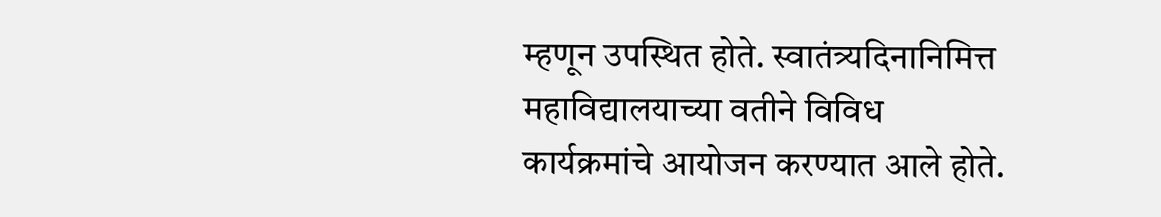म्हणून उपस्थित होते. स्वातंत्र्यदिनानिमित्त महाविद्यालयाच्या वतीने विविध कार्यक्रमांचे आयोजन करण्यात आले होते.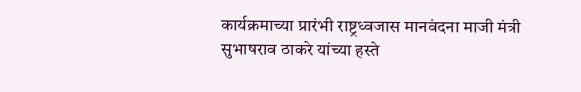कार्यक्रमाच्या प्रारंभी राष्ट्रध्वजास मानवंदना माजी मंत्री सुभाषराव ठाकरे यांच्या हस्ते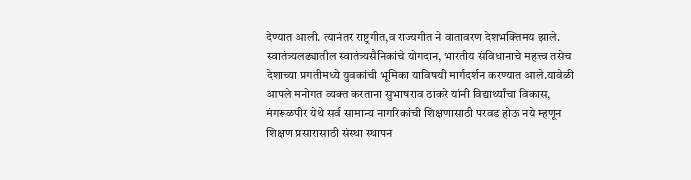देण्यात आली. त्यानंतर राष्ट्रगीत,व राज्यगीत ने वातावरण देशभक्तिमय झाले. स्वातंत्र्यलढ्यातील स्वातंत्र्यसैनिकांचे योगदान, भारतीय संविधानाचे महत्त्व तसेच देशाच्या प्रगतीमध्ये युवकांची भूमिका याविषयी मार्गदर्शन करण्यात आले.यावेळी आपले मनोगत व्यक्त करताना सुभाषराव ठाकरे यांनी विद्यार्थ्यांचा विकास, मंगरूळपीर येथे सर्व सामान्य नागरिकांची शिक्षणासाठी परवड होऊ नये म्हणून शिक्षण प्रसारासाठी संस्था स्थापन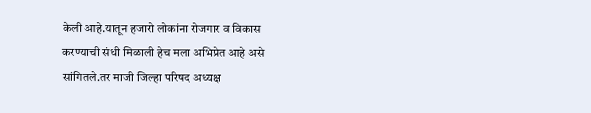केली आहे.यातून हजारो लोकांना रोजगार व विकास करण्याची संधी मिळाली हेच मला अभिप्रेत आहे असे सांगितले.तर माजी जिल्हा परिषद अध्यक्ष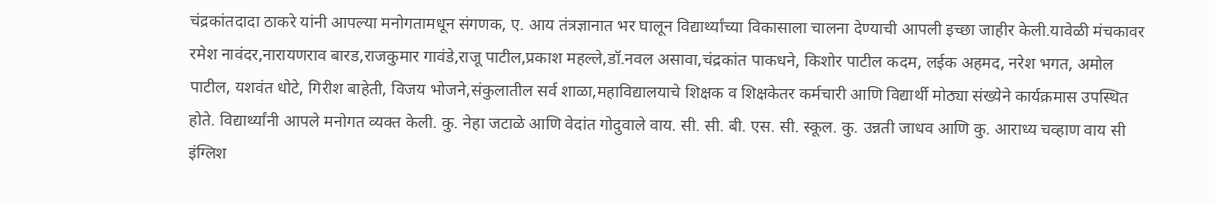चंद्रकांतदादा ठाकरे यांनी आपल्या मनोगतामधून संगणक, ए. आय तंत्रज्ञानात भर घालून विद्यार्थ्यांच्या विकासाला चालना देण्याची आपली इच्छा जाहीर केली.यावेळी मंचकावर रमेश नावंदर,नारायणराव बारड,राजकुमार गावंडे,राजू पाटील,प्रकाश महल्ले,डॉ.नवल असावा,चंद्रकांत पाकधने, किशोर पाटील कदम, लईक अहमद, नरेश भगत, अमोल पाटील, यशवंत धोटे, गिरीश बाहेती, विजय भोजने,संकुलातील सर्व शाळा,महाविद्यालयाचे शिक्षक व शिक्षकेतर कर्मचारी आणि विद्यार्थी मोठ्या संख्येने कार्यक्रमास उपस्थित होते. विद्यार्थ्यांनी आपले मनोगत व्यक्त केली. कु. नेहा जटाळे आणि वेदांत गोदुवाले वाय. सी. सी. बी. एस. सी. स्कूल. कु. उन्नती जाधव आणि कु. आराध्य चव्हाण वाय सी इंग्लिश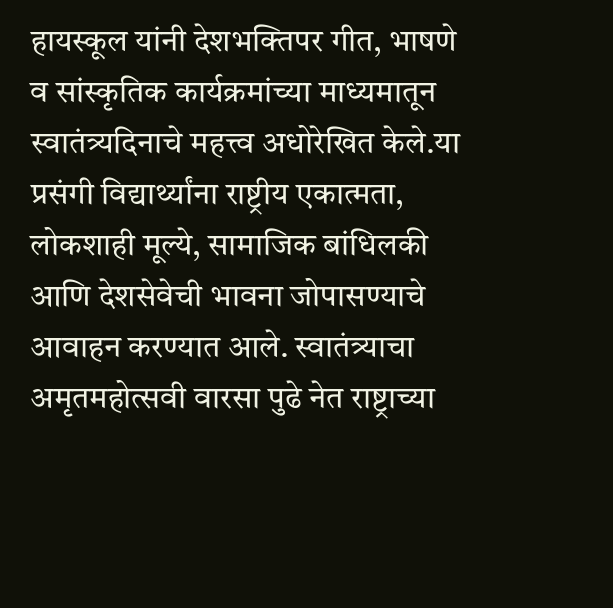हायस्कूल यांनी देशभक्तिपर गीत, भाषणे व सांस्कृतिक कार्यक्रमांच्या माध्यमातून स्वातंत्र्यदिनाचे महत्त्व अधोरेखित केले.या प्रसंगी विद्यार्थ्यांना राष्ट्रीय एकात्मता, लोकशाही मूल्ये, सामाजिक बांधिलकी आणि देशसेवेची भावना जोपासण्याचे आवाहन करण्यात आले. स्वातंत्र्याचा अमृतमहोत्सवी वारसा पुढे नेत राष्ट्राच्या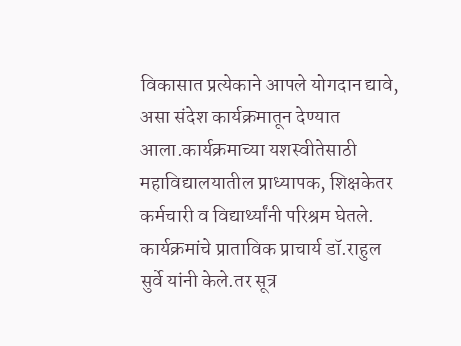विकासात प्रत्येकाने आपले योगदान द्यावे, असा संदेश कार्यक्रमातून देण्यात आला.कार्यक्रमाच्या यशस्वीतेसाठी महाविद्यालयातील प्राध्यापक, शिक्षकेतर कर्मचारी व विद्यार्थ्यांनी परिश्रम घेतले. कार्यक्रमांचे प्राताविक प्राचार्य डॉ.राहुल सुर्वे यांनी केले.तर सूत्र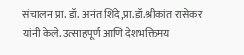संचालन प्रा. डॉ. अनंत शिंदे,प्रा.डॉ.श्रीकांत रासेकर यांनी केले. उत्साहपूर्ण आणि देशभक्तिमय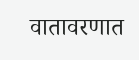वातावरणात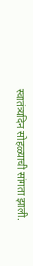स्वातंत्र्यदिन सोहळ्याची सांगता झाली.